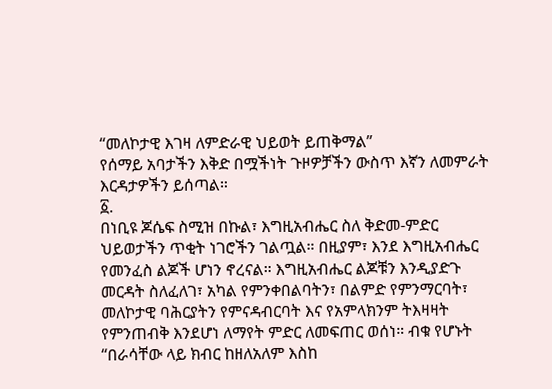“መለኮታዊ እገዛ ለምድራዊ ህይወት ይጠቅማል”
የሰማይ አባታችን እቅድ በሟችነት ጉዞዎቻችን ውስጥ እኛን ለመምራት እርዳታዎችን ይሰጣል።
፩.
በነቢዩ ጆሴፍ ስሚዝ በኩል፣ እግዚአብሔር ስለ ቅድመ-ምድር ህይወታችን ጥቂት ነገሮችን ገልጧል። በዚያም፣ እንደ እግዚአብሔር የመንፈስ ልጆች ሆነን ኖረናል። እግዚአብሔር ልጆቹን እንዲያድጉ መርዳት ስለፈለገ፣ አካል የምንቀበልባትን፣ በልምድ የምንማርባት፣ መለኮታዊ ባሕርያትን የምናዳብርባት እና የአምላክንም ትእዛዛት የምንጠብቅ እንደሆነ ለማየት ምድር ለመፍጠር ወሰነ። ብቁ የሆኑት “በራሳቸው ላይ ክብር ከዘለአለም እስከ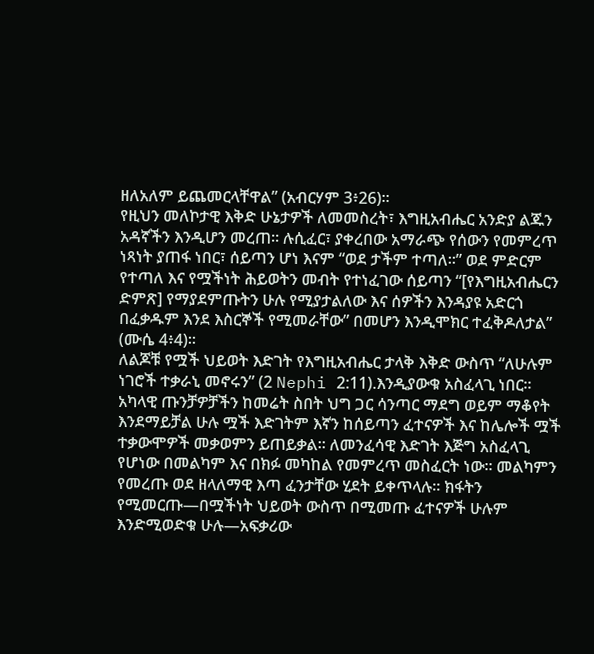ዘለአለም ይጨመርላቸዋል” (አብርሃም 3፥26)።
የዚህን መለኮታዊ እቅድ ሁኔታዎች ለመመስረት፣ እግዚአብሔር አንድያ ልጁን አዳኛችን እንዲሆን መረጠ። ሉሲፈር፣ ያቀረበው አማራጭ የሰውን የመምረጥ ነጻነት ያጠፋ ነበር፣ ሰይጣን ሆነ እናም “ወደ ታችም ተጣለ።” ወደ ምድርም የተጣለ እና የሟችነት ሕይወትን መብት የተነፈገው ሰይጣን “[የእግዚአብሔርን ድምጽ] የማያደምጡትን ሁሉ የሚያታልለው እና ሰዎችን እንዳያዩ አድርጎ በፈቃዱም እንደ እስርኞች የሚመራቸው” በመሆን እንዲሞክር ተፈቅዶለታል” (ሙሴ 4፥4)።
ለልጆቹ የሟች ህይወት እድገት የእግዚአብሔር ታላቅ እቅድ ውስጥ “ለሁሉም ነገሮች ተቃራኒ መኖሩን” (2 Nephi 2:11).እንዲያውቁ አስፈላጊ ነበር። አካላዊ ጡንቻዎቻችን ከመሬት ስበት ህግ ጋር ሳንጣር ማደግ ወይም ማቆየት እንደማይቻል ሁሉ ሟች እድገትም እኛን ከሰይጣን ፈተናዎች እና ከሌሎች ሟች ተቃውሞዎች መቃወምን ይጠይቃል። ለመንፈሳዊ እድገት እጅግ አስፈላጊ የሆነው በመልካም እና በክፉ መካከል የመምረጥ መስፈርት ነው። መልካምን የመረጡ ወደ ዘላለማዊ እጣ ፈንታቸው ሂደት ይቀጥላሉ። ክፋትን የሚመርጡ—በሟችነት ህይወት ውስጥ በሚመጡ ፈተናዎች ሁሉም እንድሚወድቁ ሁሉ—አፍቃሪው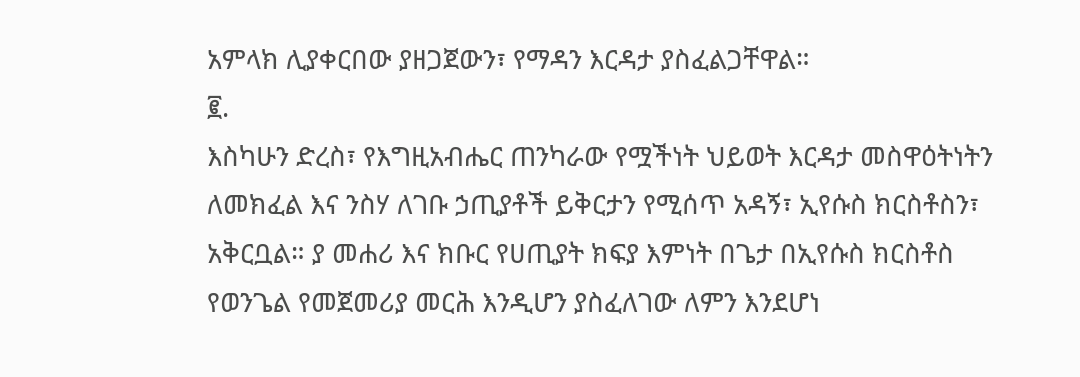አምላክ ሊያቀርበው ያዘጋጀውን፣ የማዳን እርዳታ ያስፈልጋቸዋል።
፪.
እስካሁን ድረስ፣ የእግዚአብሔር ጠንካራው የሟችነት ህይወት እርዳታ መስዋዕትነትን ለመክፈል እና ንስሃ ለገቡ ኃጢያቶች ይቅርታን የሚሰጥ አዳኝ፣ ኢየሱስ ክርስቶስን፣ አቅርቧል። ያ መሐሪ እና ክቡር የሀጢያት ክፍያ እምነት በጌታ በኢየሱስ ክርስቶስ የወንጌል የመጀመሪያ መርሕ እንዲሆን ያስፈለገው ለምን እንደሆነ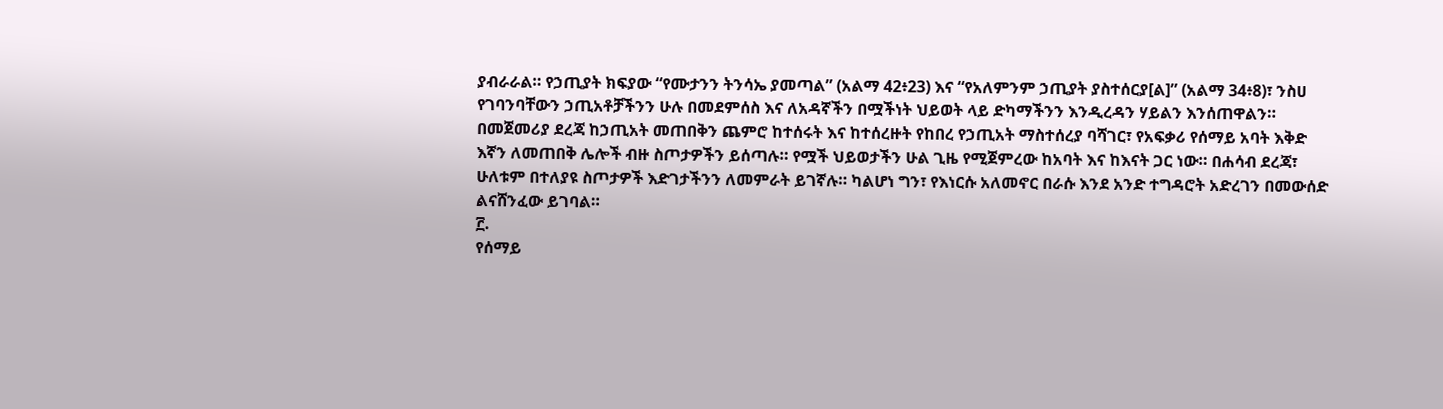ያብራራል። የኃጢያት ክፍያው “የሙታንን ትንሳኤ ያመጣል” (አልማ 42፥23) እና “የአለምንም ኃጢያት ያስተሰርያ[ል]” (አልማ 34፥8)፣ ንስሀ የገባንባቸውን ኃጢአቶቻችንን ሁሉ በመደምሰስ እና ለአዳኛችን በሟችነት ህይወት ላይ ድካማችንን እንዲረዳን ሃይልን እንሰጠዋልን።
በመጀመሪያ ደረጃ ከኃጢአት መጠበቅን ጨምሮ ከተሰሩት እና ከተሰረዙት የከበረ የኃጢአት ማስተሰረያ ባሻገር፣ የአፍቃሪ የሰማይ አባት እቅድ እኛን ለመጠበቅ ሌሎች ብዙ ስጦታዎችን ይሰጣሉ። የሟች ህይወታችን ሁል ጊዜ የሚጀምረው ከአባት እና ከእናት ጋር ነው። በሐሳብ ደረጃ፣ ሁለቱም በተለያዩ ስጦታዎች እድገታችንን ለመምራት ይገኛሉ። ካልሆነ ግን፣ የእነርሱ አለመኖር በራሱ እንደ አንድ ተግዳሮት አድረገን በመውሰድ ልናሸንፈው ይገባል።
፫.
የሰማይ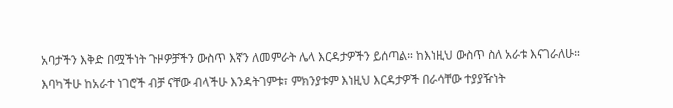አባታችን እቅድ በሟችነት ጉዞዎቻችን ውስጥ እኛን ለመምራት ሌላ እርዳታዎችን ይሰጣል። ከእነዚህ ውስጥ ስለ አራቱ እናገራለሁ። እባካችሁ ከአራተ ነገሮች ብቻ ናቸው ብላችሁ እንዳትገምቱ፣ ምክንያቱም እነዚህ እርዳታዎች በራሳቸው ተያያዥነት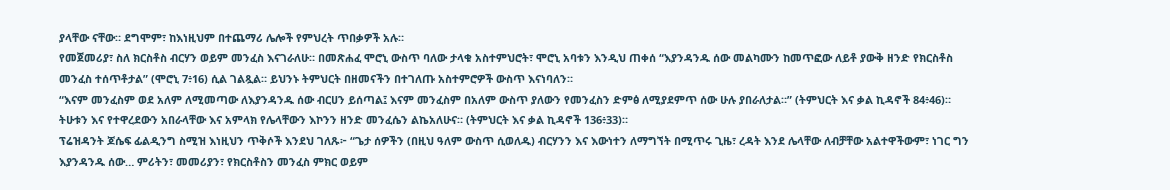ያላቸው ናቸው። ደግሞም፣ ከእነዚህም በተጨማሪ ሌሎች የምህረት ጥበቃዎች አሉ።
የመጀመሪያ፣ ስለ ክርስቶስ ብርሃን ወይም መንፈስ እናገራለሁ። በመጽሐፈ ሞሮኒ ውስጥ ባለው ታላቁ አስተምህሮት፣ ሞሮኒ አባቱን እንዲህ ጠቀሰ “እያንዳንዱ ሰው መልካሙን ከመጥፎው ለይቶ ያውቅ ዘንድ የክርስቶስ መንፈስ ተሰጥቶታል” (ሞሮኒ 7፥16) ሲል ገልጿል። ይህንኑ ትምህርት በዘመናችን በተገለጡ አስተምሮዎች ውስጥ እናነባለን።
“እናም መንፈስም ወደ አለም ለሚመጣው ለእያንዳንዱ ሰው ብርሀን ይሰጣል፤ እናም መንፈስም በአለም ውስጥ ያለውን የመንፈስን ድምፅ ለሚያደምጥ ሰው ሁሉ ያበራለታል።” (ትምህርት እና ቃል ኪዳኖች 84፥46)።
ትሁቱን እና የተዋረደውን አበራላቸው እና አምላክ የሌላቸውን እኮንን ዘንድ መንፈሴን ልኬአለሁና። (ትምህርት እና ቃል ኪዳኖች 136፥33)።
ፕሬዝዳንት ጆሴፍ ፊልዲንግ ስሚዝ እነዚህን ጥቅሶች እንደህ ገለጹ፦ “ጌታ ሰዎችን (በዚህ ዓለም ውስጥ ሲወለዱ) ብርሃንን እና እውነተን ለማግኘት በሚጥሩ ጊዜ፣ ረዳት እንደ ሌላቸው ለብቻቸው አልተዋችውም፣ ነገር ግን እያንዳንዱ ሰው… ምሪትን፣ መመሪያን፣ የክርስቶስን መንፈስ ምክር ወይም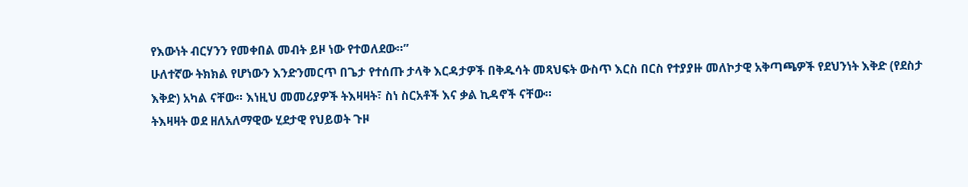የእውነት ብርሃንን የመቀበል መብት ይዞ ነው የተወለደው።”
ሁለተኛው ትክክል የሆነውን እንድንመርጥ በጌታ የተሰጡ ታላቅ እርዳታዎች በቅዱሳት መጻህፍት ውስጥ እርስ በርስ የተያያዙ መለኮታዊ አቅጣጫዎች የደህንነት እቅድ (የደስታ እቅድ) አካል ናቸው። እነዚህ መመሪያዎች ትእዛዛት፣ ስነ ስርአቶች እና ቃል ኪዳኖች ናቸው።
ትእዛዛት ወደ ዘለአለማዊው ሂደታዊ የህይወት ጉዞ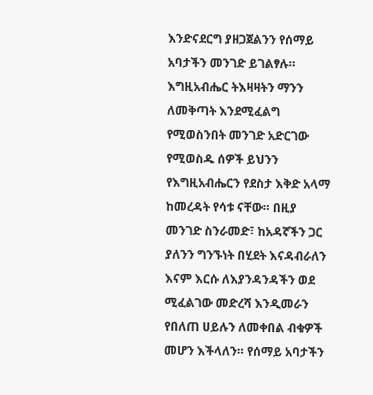እንድናደርግ ያዘጋጀልንን የሰማይ አባታችን መንገድ ይገልፃሉ። እግዚአብሔር ትእዛዛትን ማንን ለመቅጣት እንደሚፈልግ የሚወስንበት መንገድ አድርገው የሚወስዱ ሰዎች ይህንን የእግዚአብሔርን የደስታ እቅድ አላማ ከመረዳት የሳቱ ናቸው። በዚያ መንገድ ስንራመድ፣ ከአዳኛችን ጋር ያለንን ግንኙነት በሂደት እናዳብራለን እናም እርሱ ለእያንዳንዳችን ወደ ሚፈልገው መድረሻ እንዲመራን የበለጠ ሀይሉን ለመቀበል ብቁዎች መሆን እችላለን። የሰማይ አባታችን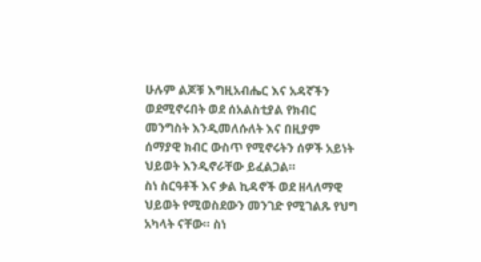ሁሉም ልጆቹ እግዚአብሔር እና አዳኛችን ወደሚኖሩበት ወደ ሰአልስቲያል የክብር መንግስት እንዲመለሱለት እና በዚያም ሰማያዊ ክብር ውስጥ የሚኖሩትን ሰዎች አይነት ህይወት እንዲኖራቸው ይፈልጋል።
ስነ ስርዓቶች እና ቃል ኪዳኖች ወደ ዘላለማዊ ህይወት የሚወስደውን መንገድ የሚገልጹ የህግ አካላት ናቸው። ስነ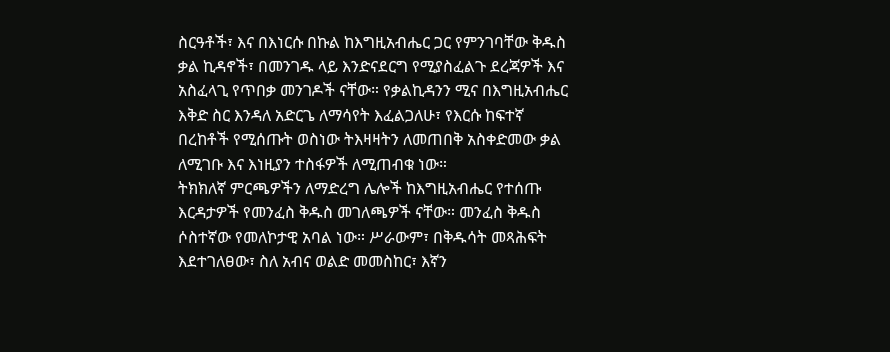ስርዓቶች፣ እና በእነርሱ በኩል ከእግዚአብሔር ጋር የምንገባቸው ቅዱስ ቃል ኪዳኖች፣ በመንገዱ ላይ እንድናደርግ የሚያስፈልጉ ደረጃዎች እና አስፈላጊ የጥበቃ መንገዶች ናቸው። የቃልኪዳንን ሚና በእግዚአብሔር እቅድ ስር እንዳለ አድርጌ ለማሳየት እፈልጋለሁ፣ የእርሱ ከፍተኛ በረከቶች የሚሰጡት ወስነው ትእዛዛትን ለመጠበቅ አስቀድመው ቃል ለሚገቡ እና እነዚያን ተስፋዎች ለሚጠብቁ ነው።
ትክክለኛ ምርጫዎችን ለማድረግ ሌሎች ከእግዚአብሔር የተሰጡ እርዳታዎች የመንፈስ ቅዱስ መገለጫዎች ናቸው። መንፈስ ቅዱስ ሶስተኛው የመለኮታዊ አባል ነው። ሥራውም፣ በቅዱሳት መጻሕፍት እደተገለፀው፣ ስለ አብና ወልድ መመስከር፣ እኛን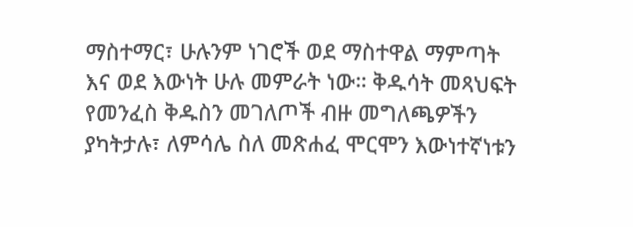ማስተማር፣ ሁሉንም ነገሮች ወደ ማስተዋል ማምጣት እና ወደ እውነት ሁሉ መምራት ነው። ቅዱሳት መጻህፍት የመንፈስ ቅዱስን መገለጦች ብዙ መግለጫዎችን ያካትታሉ፣ ለምሳሌ ስለ መጽሐፈ ሞርሞን እውነተኛነቱን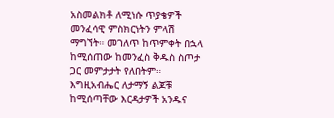አስመልክቶ ለሚነሱ ጥያቄዎች መንፈሳዊ ምስክርነትን ምላሽ ማግኘት። መገለጥ ከጥምቀት በኋላ ከሚሰጠው ከመንፈስ ቅዱስ ስጦታ ጋር መምታታት የለበትም።
እግዚአብሔር ለታማኝ ልጆቹ ከሚሰጣቸው እርዳታዎች አንዱና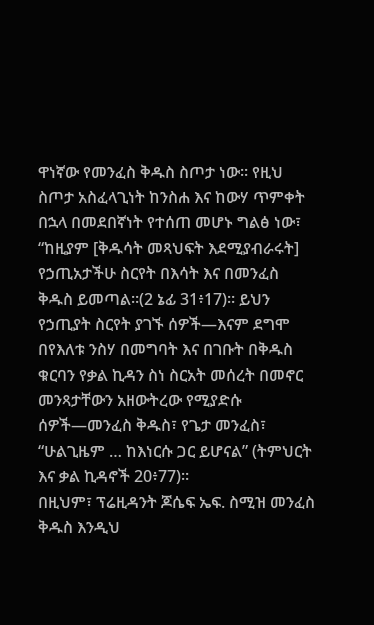ዋነኛው የመንፈስ ቅዱስ ስጦታ ነው። የዚህ ስጦታ አስፈላጊነት ከንስሐ እና ከውሃ ጥምቀት በኋላ በመደበኛነት የተሰጠ መሆኑ ግልፅ ነው፣ “ከዚያም [ቅዱሳት መጻህፍት እደሚያብራሩት] የኃጢአታችሁ ስርየት በእሳት እና በመንፈስ ቅዱስ ይመጣል።(2 ኔፊ 31፥17)። ይህን የኃጢያት ስርየት ያገኙ ሰዎች—እናም ደግሞ በየእለቱ ንስሃ በመግባት እና በገቡት በቅዱስ ቁርባን የቃል ኪዳን ስነ ስርአት መሰረት በመኖር መንጻታቸውን አዘውትረው የሚያድሱ ሰዎች—መንፈስ ቅዱስ፣ የጌታ መንፈስ፣ “ሁልጊዜም … ከእነርሱ ጋር ይሆናል” (ትምህርት እና ቃል ኪዳኖች 20፥77)።
በዚህም፣ ፕሬዚዳንት ጆሴፍ ኤፍ. ስሚዝ መንፈስ ቅዱስ እንዲህ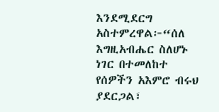እንደሚደርግ አስተምረዋል፦“ሰለ እግዚአብሔር ስለሆኑ ነገር በተመለከተ የሰዎችን አእምሮ ብሩህ ያደርጋል፣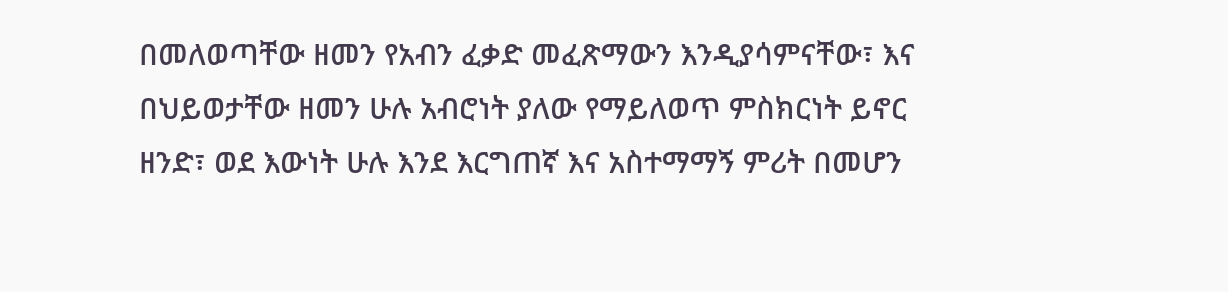በመለወጣቸው ዘመን የአብን ፈቃድ መፈጽማውን እንዲያሳምናቸው፣ እና በህይወታቸው ዘመን ሁሉ አብሮነት ያለው የማይለወጥ ምስክርነት ይኖር ዘንድ፣ ወደ እውነት ሁሉ እንደ እርግጠኛ እና አስተማማኝ ምሪት በመሆን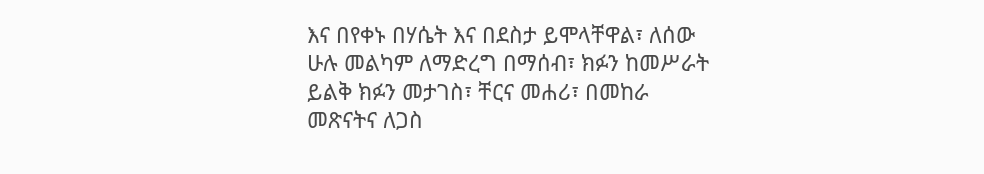እና በየቀኑ በሃሴት እና በደስታ ይሞላቸዋል፣ ለሰው ሁሉ መልካም ለማድረግ በማሰብ፣ ክፉን ከመሥራት ይልቅ ክፉን መታገስ፣ ቸርና መሐሪ፣ በመከራ መጽናትና ለጋስ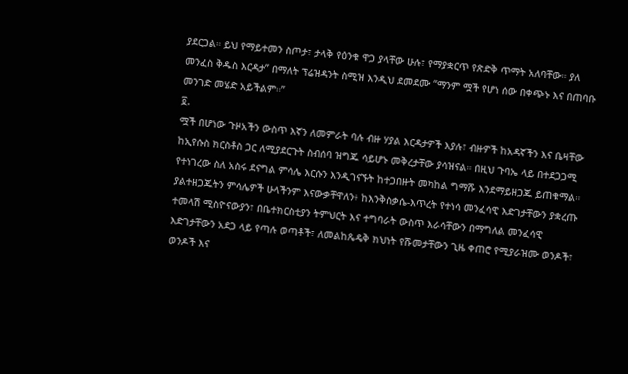ያደርጋል። ይህ የማይተመን ስጦታ፣ ታላቅ የዕንቁ ዋጋ ያላቸው ሁሉ፣ የማያቋርጥ የጽድቅ ጥማት አለባቸው። ያለ መንፈስ ቅዱስ እርዳታ” በማለት ፕሬዝዳንት ስሚዝ እንዲህ ደመደሙ “ማንም ሟች የሆነ ሰው በቀጭኑ እና በጠባቡ መንገድ መሄድ አይችልም።”
፬.
ሟች በሆነው ጉዞአችን ውስጥ እኛን ለመምራት ባሉ ብዙ ሃያል እርዳታዎች እያሉ፣ ብዙዎች ከአዳኛችን እና ቤዛቸው ከኢየሱስ ክርስቶስ ጋር ለሚያደርጉት ስብሰባ ዝግጁ ሳይሆኑ መቅረታቸው ያሳዝናል። በዚህ ጉባኤ ላይ በተደጋጋሚ የተነገረው ስለ አስሩ ደናግል ምሳሌ እርሱን እንዲገናኙት ከተጋበዙት መካከል ግማሹ እንደማይዘጋጁ ይጠቁማል።
ያልተዘጋጁትን ምሳሌዎች ሁላችንም እናውቃቸዋለን፥ ከእንቅስቃሴ-እጥረት የተነሳ መንፈሳዊ እድገታቸውን ያቋረጡ ተመላሽ ሚስዮናውያን፣ በቤተክርስቲያን ትምህርት እና ተግባራት ውስጥ እራሳቸውን በማግለል መንፈሳዊ እድገታቸውን አደጋ ላይ የጣሉ ወጣቶች፣ ለመልከጼዴቅ ክህነት የሹመታቸውን ጊዜ ቀጠሮ የሚያራዝሙ ወንዶች፣ ወንዶች እና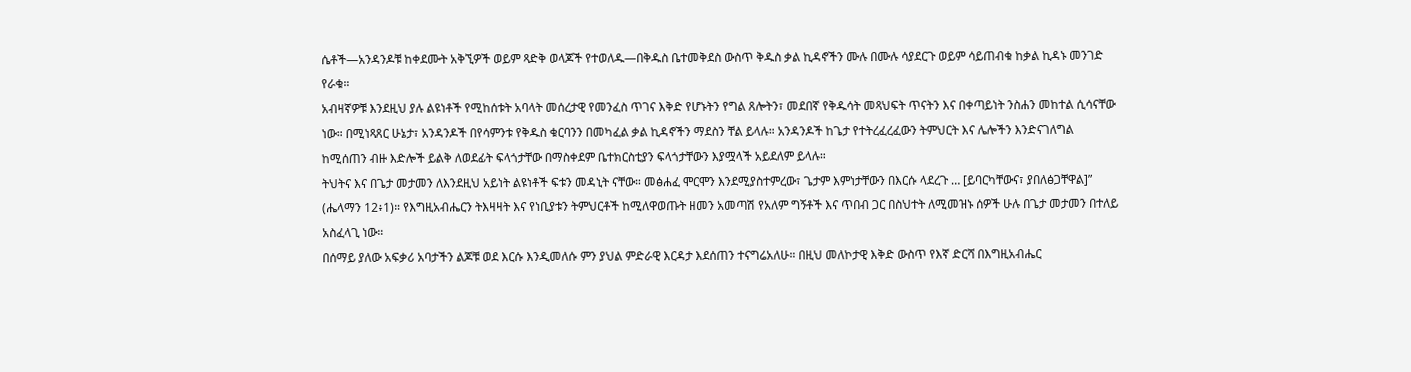ሴቶች—አንዳንዶቹ ከቀደሙት አቅኚዎች ወይም ጻድቅ ወላጆች የተወለዱ—በቅዱስ ቤተመቅደስ ውስጥ ቅዱስ ቃል ኪዳኖችን ሙሉ በሙሉ ሳያደርጉ ወይም ሳይጠብቁ ከቃል ኪዳኑ መንገድ የራቁ።
አብዛኛዎቹ እንደዚህ ያሉ ልዩነቶች የሚከሰቱት አባላት መሰረታዊ የመንፈስ ጥገና እቅድ የሆኑትን የግል ጸሎትን፣ መደበኛ የቅዱሳት መጻህፍት ጥናትን እና በቀጣይነት ንስሐን መከተል ሲሳናቸው ነው። በሚነጻጸር ሁኔታ፣ አንዳንዶች በየሳምንቱ የቅዱስ ቁርባንን በመካፈል ቃል ኪዳኖችን ማደስን ቸል ይላሉ። አንዳንዶች ከጌታ የተትረፈረፈውን ትምህርት እና ሌሎችን እንድናገለግል ከሚሰጠን ብዙ እድሎች ይልቅ ለወደፊት ፍላጎታቸው በማስቀደም ቤተክርስቲያን ፍላጎታቸውን እያሟላች አይደለም ይላሉ።
ትህትና እና በጌታ መታመን ለእንደዚህ አይነት ልዩነቶች ፍቱን መዳኒት ናቸው። መፅሐፈ ሞርሞን እንደሚያስተምረው፣ ጌታም እምነታቸውን በእርሱ ላደረጉ … [ይባርካቸውና፣ ያበለፅጋቸዋል]” (ሔላማን 12፥1)። የእግዚአብሔርን ትእዛዛት እና የነቢያቱን ትምህርቶች ከሚለዋወጡት ዘመን አመጣሽ የአለም ግኝቶች እና ጥበብ ጋር በስህተት ለሚመዝኑ ሰዎች ሁሉ በጌታ መታመን በተለይ አስፈላጊ ነው።
በሰማይ ያለው አፍቃሪ አባታችን ልጆቹ ወደ እርሱ እንዲመለሱ ምን ያህል ምድራዊ እርዳታ እደሰጠን ተናግሬአለሁ። በዚህ መለኮታዊ እቅድ ውስጥ የእኛ ድርሻ በእግዚአብሔር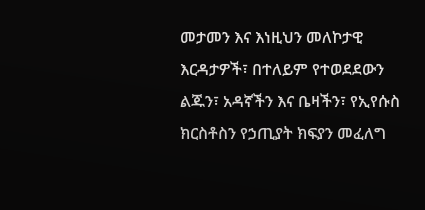መታመን እና እነዚህን መለኮታዊ እርዳታዎች፣ በተለይም የተወደደውን ልጁን፣ አዳኛችን እና ቤዛችን፣ የኢየሱስ ክርስቶስን የኃጢያት ክፍያን መፈለግ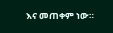እና መጠቀም ነው።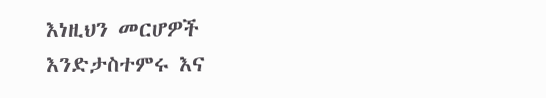እነዚህን መርሆዎች እንድታስተምሩ እና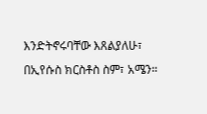እንድትኖሩባቸው እጸልያለሁ፣ በኢየሱስ ክርስቶስ ስም፣ አሜን።